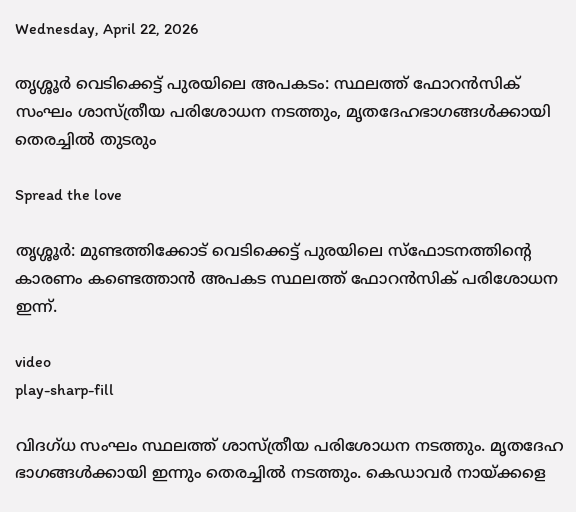Wednesday, April 22, 2026

തൃശ്ശൂര്‍ വെടിക്കെട്ട് പുരയിലെ അപകടം: സ്ഥലത്ത് ഫോറൻസിക് സംഘം ശാസ്ത്രീയ പരിശോധന നടത്തും, മൃതദേഹഭാഗങ്ങള്‍ക്കായി തെരച്ചില്‍ തുടരും

Spread the love

തൃശ്ശൂർ: മുണ്ടത്തിക്കോട് വെടിക്കെട്ട് പുരയിലെ സ്ഫോടനത്തിന്റെ കാരണം കണ്ടെത്താൻ അപകട സ്ഥലത്ത് ഫോറൻസിക് പരിശോധന ഇന്ന്.

video
play-sharp-fill

വിദഗ്ധ സംഘം സ്ഥലത്ത് ശാസ്ത്രീയ പരിശോധന നടത്തും. മൃതദേഹ ഭാഗങ്ങള്‍ക്കായി ഇന്നും തെരച്ചില്‍ നടത്തും. കെ‍ഡാവർ നായ്ക്കളെ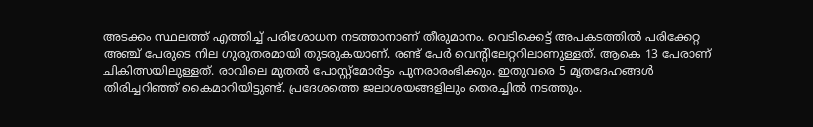അടക്കം സ്ഥലത്ത് എത്തിച്ച്‌ പരിശോധന നടത്താനാണ് തീരുമാനം. വെടിക്കെട്ട് അപകടത്തില്‍ പരിക്കേറ്റ അഞ്ച് പേരുടെ നില ഗുരുതരമായി തുടരുകയാണ്. രണ്ട് പേർ വെന്റിലേറ്ററിലാണുള്ളത്. ആകെ 13 പേരാണ് ചികിത്സയിലുള്ളത്. രാവിലെ മുതല്‍ പോസ്റ്റ്മോർട്ടം പുനരാരംഭിക്കും. ഇതുവരെ 5 മൃതദേഹങ്ങള്‍ തിരിച്ചറിഞ്ഞ് കൈമാറിയിട്ടുണ്ട്. പ്രദേശത്തെ ജലാശയങ്ങളിലും തെരച്ചില്‍ നടത്തും.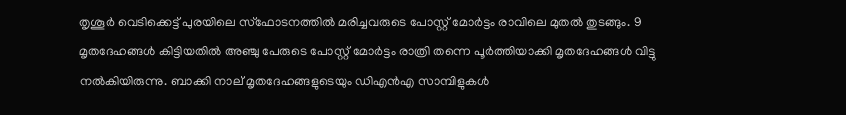തൃശൂർ വെടിക്കെട്ട്‌ പുരയിലെ സ്ഫോടനത്തില്‍ മരിച്ചവരുടെ പോസ്റ്റ്‌ മോർട്ടം രാവിലെ മുതല്‍ തുടങ്ങും. 9 മൃതദേഹങ്ങള്‍ കിട്ടിയതില്‍ അഞ്ചു പേരുടെ പോസ്റ്റ്‌ മോർട്ടം രാത്രി തന്നെ പൂർത്തിയാക്കി മൃതദേഹങ്ങള്‍ വിട്ടു നല്‍കിയിരുന്നു. ബാക്കി നാല് മൃതദേഹങ്ങളുടെയും ഡിഎൻഎ സാമ്പിളുകള്‍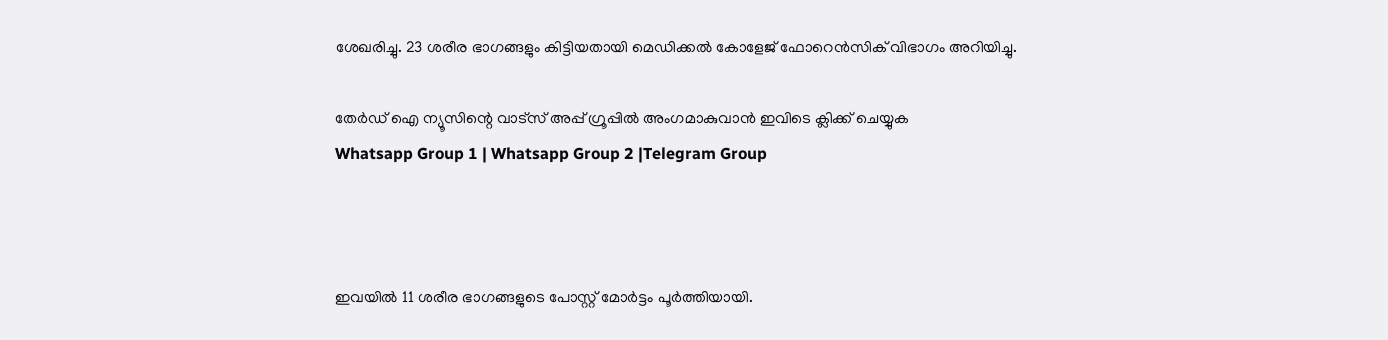ശേഖരിച്ചു. 23 ശരീര ഭാഗങ്ങളും കിട്ടിയതായി മെഡിക്കല്‍ കോളേജ് ഫോറെൻസിക് വിഭാഗം അറിയിച്ചു.

തേർഡ് ഐ ന്യൂസിന്റെ വാട്സ് അപ്പ് ഗ്രൂപ്പിൽ അംഗമാകുവാൻ ഇവിടെ ക്ലിക്ക് ചെയ്യുക
Whatsapp Group 1 | Whatsapp Group 2 |Telegram Group



ഇവയില്‍ 11 ശരീര ഭാഗങ്ങളുടെ പോസ്റ്റ്‌ മോർട്ടം പൂർത്തിയായി.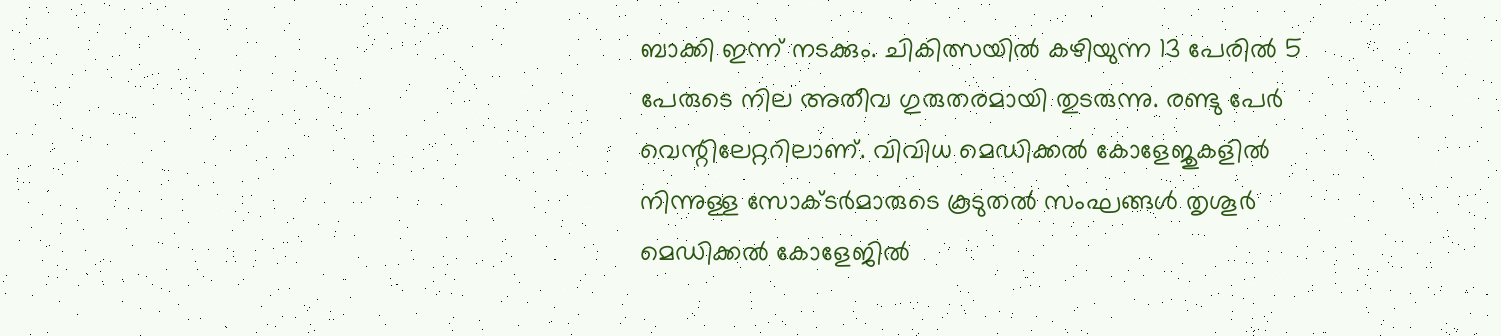ബാക്കി ഇന്ന് നടക്കും. ചികിത്സയില്‍ കഴിയുന്ന 13 പേരില്‍ 5 പേരുടെ നില അതീവ ഗുരുതരമായി തുടരുന്നു. രണ്ടു പേർ വെന്റിലേറ്ററിലാണ്. വിവിധ മെഡിക്കല്‍ കോളേജുകളില്‍ നിന്നുള്ള സോക്ടർമാരുടെ കൂടുതല്‍ സംഘങ്ങള്‍ തൃശൂർ മെഡിക്കല്‍ കോളേജില്‍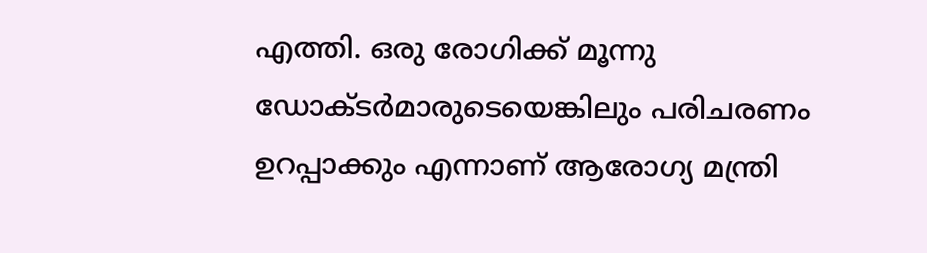എത്തി. ഒരു രോഗിക്ക് മൂന്നു ഡോക്ടർമാരുടെയെങ്കിലും പരിചരണം ഉറപ്പാക്കും എന്നാണ് ആരോഗ്യ മന്ത്രി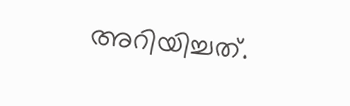അറിയിച്ചത്.